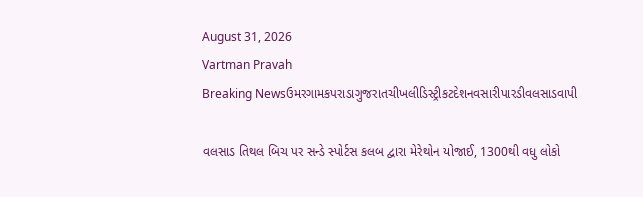August 31, 2026
Vartman Pravah
Breaking Newsઉમરગામકપરાડાગુજરાતચીખલીડિસ્ટ્રીકટદેશનવસારીપારડીવલસાડવાપી

વલસાડ તિથલ બિચ પર સન્‍ડે સ્‍પોર્ટસ કલબ દ્વારા મેરેથોન યોજાઈ, 1300થી વધુ લોકો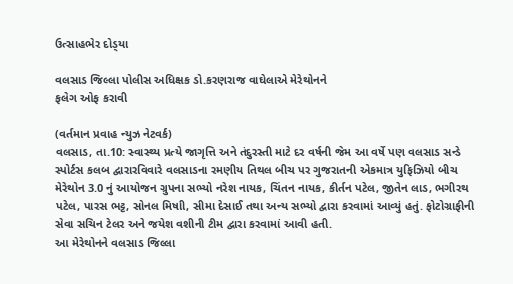ઉત્‍સાહભેર દોડ્‍યા

વલસાડ જિલ્લા પોલીસ અધિક્ષક ડો.કરણરાજ વાઘેલાએ મેરેથોનને
ફલેગ ઓફ કરાવી

(વર્તમાન પ્રવાહ ન્‍યુઝ નેટવર્ક)
વલસાડ, તા.10: સ્‍વાસ્‍થ્‍ય પ્રત્‍યે જાગૃત્તિ અને તંદુરસ્‍તી માટે દર વર્ષની જેમ આ વર્ષે પણ વલસાડ સન્‍ડે સ્‍પોર્ટસ કલબ દ્વારારવિવારે વલસાડના રમણીય તિથલ બીચ પર ગુજરાતની એકમાત્ર યુફિઝિયો બીચ મેરેથોન 3.0 નું આયોજન ગ્રુપના સભ્‍યો નરેશ નાયક, ચિંતન નાયક, કીર્તન પટેલ, જીતેન લાડ, ભગીરથ પટેલ, પારસ ભટ્ટ, સોનલ મિષાી, સીમા દેસાઈ તથા અન્‍ય સભ્‍યો દ્વારા કરવામાં આવ્‍યું હતું. ફોટોગ્રાફીની સેવા સચિન ટેલર અને જયેશ વશીની ટીમ દ્વારા કરવામાં આવી હતી.
આ મેરેથોનને વલસાડ જિલ્લા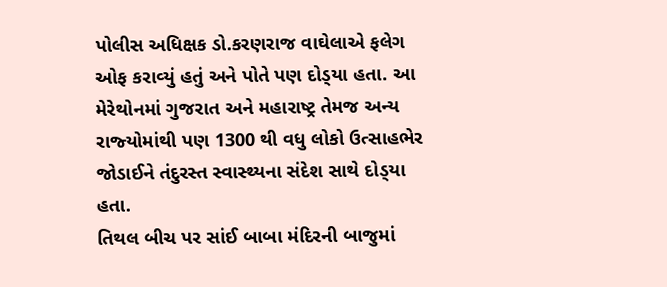પોલીસ અધિક્ષક ડો.કરણરાજ વાઘેલાએ ફલેગ ઓફ કરાવ્‍યું હતું અને પોતે પણ દોડ્‍યા હતા. આ મેરેથોનમાં ગુજરાત અને મહારાષ્‍ટ્ર તેમજ અન્‍ય રાજ્‍યોમાંથી પણ 1300 થી વધુ લોકો ઉત્‍સાહભેર જોડાઈને તંદુરસ્‍ત સ્‍વાસ્‍થ્‍યના સંદેશ સાથે દોડ્‍યા હતા.
તિથલ બીચ પર સાંઈ બાબા મંદિરની બાજુમાં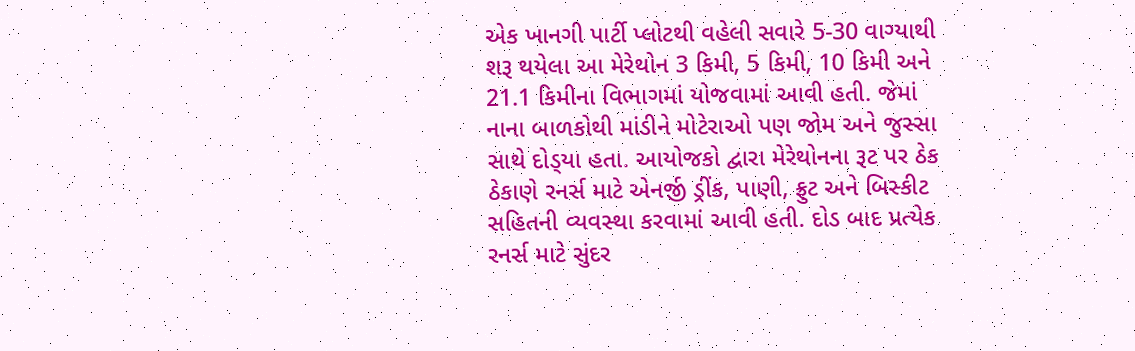એક ખાનગી પાર્ટી પ્‍લોટથી વહેલી સવારે 5-30 વાગ્‍યાથી શરૂ થયેલા આ મેરેથોન 3 કિમી, 5 કિમી, 10 કિમી અને 21.1 કિમીના વિભાગમાં યોજવામાં આવી હતી. જેમાં નાના બાળકોથી માંડીને મોટેરાઓ પણ જોમ અને જુસ્‍સા સાથે દોડ્‍યા હતા. આયોજકો દ્વારા મેરેથોનના રૂટ પર ઠેક ઠેકાણે રનર્સ માટે એનર્જી ડ્રીંક, પાણી, ફ્રુટ અને બિસ્‍કીટ સહિતની વ્‍યવસ્‍થા કરવામાં આવી હતી. દોડ બાદ પ્રત્‍યેક રનર્સ માટે સુંદર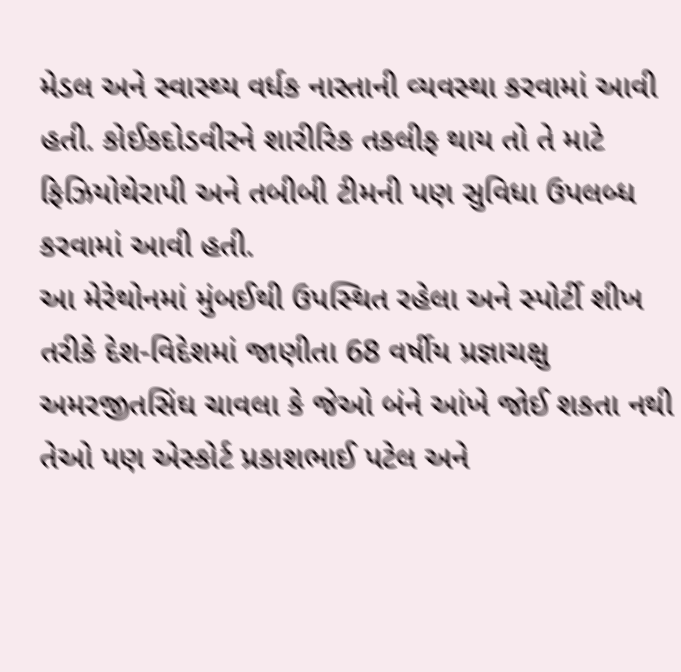મેડલ અને સ્‍વાસ્‍થ્‍ય વર્ધક નાસ્‍તાની વ્‍યવસ્‍થા કરવામાં આવી હતી. કોઈકદોડવીરને શારીરિક તકલીફ થાય તો તે માટે ફિઝિયોથેરાપી અને તબીબી ટીમની પણ સુવિધા ઉપલબ્‍ધ કરવામાં આવી હતી.
આ મેરેથોનમાં મુંબઈથી ઉપસ્‍થિત રહેલા અને સ્‍પોર્ટી શીખ તરીકે દેશ-વિદેશમાં જાણીતા 68 વર્ષીય પ્રજ્ઞાચક્ષુ અમરજીતસિંઘ ચાવલા કે જેઓ બંને આંખે જોઈ શકતા નથી તેઓ પણ એસ્‍કોર્ટ પ્રકાશભાઈ પટેલ અને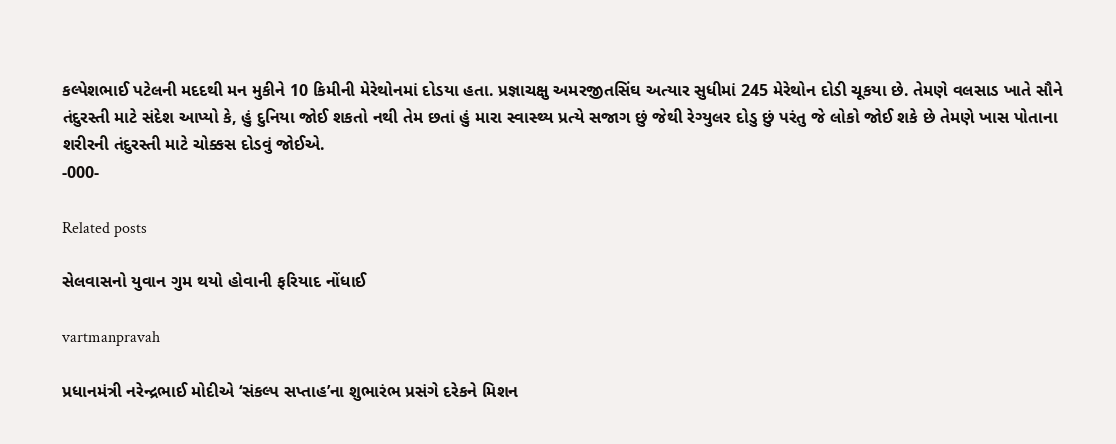કલ્‍પેશભાઈ પટેલની મદદથી મન મુકીને 10 કિમીની મેરેથોનમાં દોડયા હતા. પ્રજ્ઞાચક્ષુ અમરજીતસિંઘ અત્‍યાર સુધીમાં 245 મેરેથોન દોડી ચૂકયા છે. તેમણે વલસાડ ખાતે સૌને તંદુરસ્‍તી માટે સંદેશ આપ્‍યો કે, હું દુનિયા જોઈ શકતો નથી તેમ છતાં હું મારા સ્‍વાસ્‍થ્‍ય પ્રત્‍યે સજાગ છું જેથી રેગ્‍યુલર દોડુ છું પરંતુ જે લોકો જોઈ શકે છે તેમણે ખાસ પોતાના શરીરની તંદુરસ્‍તી માટે ચોક્કસ દોડવું જોઈએ.
-000-

Related posts

સેલવાસનો યુવાન ગુમ થયો હોવાની ફરિયાદ નોંધાઈ

vartmanpravah

પ્રધાનમંત્રી નરેન્‍દ્રભાઈ મોદીએ ‘સંકલ્‍પ સપ્તાહ’ના શુભારંભ પ્રસંગે દરેકને મિશન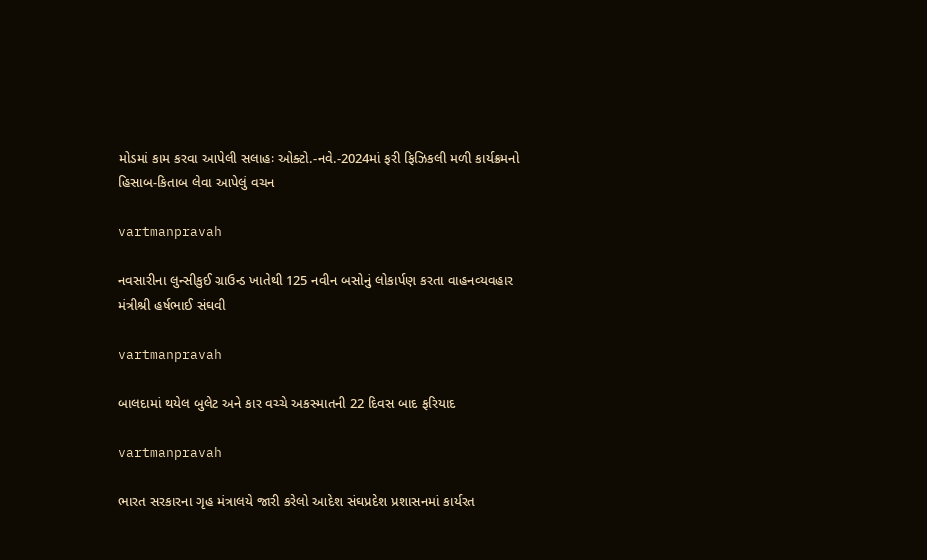મોડમાં કામ કરવા આપેલી સલાહઃ ઓક્‍ટો.-નવે.-2024માં ફરી ફિઝિકલી મળી કાર્યક્રમનો હિસાબ-કિતાબ લેવા આપેલું વચન

vartmanpravah

નવસારીના લુન્‍સીકુઈ ગ્રાઉન્‍ડ ખાતેથી 125 નવીન બસોનું લોકાર્પણ કરતા વાહનવ્‍યવહાર મંત્રીશ્રી હર્ષભાઈ સંઘવી

vartmanpravah

બાલદામાં થયેલ બુલેટ અને કાર વચ્‍ચે અકસ્‍માતની 22 દિવસ બાદ ફરિયાદ

vartmanpravah

ભારત સરકારના ગૃહ મંત્રાલયે જારી કરેલો આદેશ સંઘપ્રદેશ પ્રશાસનમાં કાર્યરત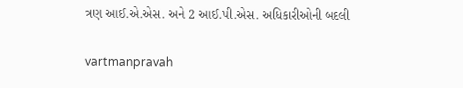ત્રણ આઈ.એ.એસ. અને 2 આઈ.પી.એસ. અધિકારીઓની બદલી

vartmanpravah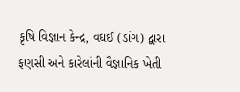કૃષિ વિજ્ઞાન કેન્દ્ર, વઘઈ (ડાંગ) દ્વારા ફણસી અને કારેલાંની વૈજ્ઞાનિક ખેતી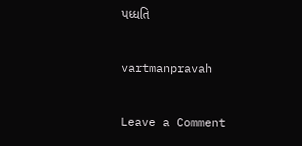પધ્ધતિ

vartmanpravah

Leave a Comment